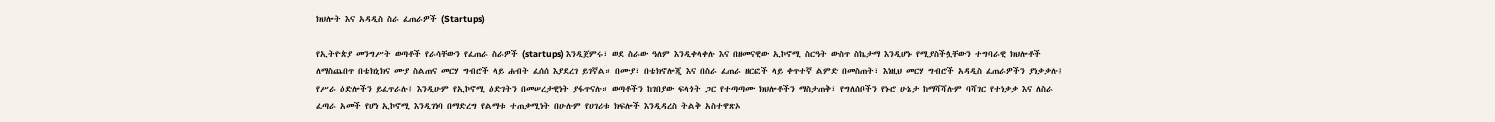ክህሎት እና አዳዲስ ስራ ፈጠራዎች (Startups)

የኢትዮጵያ መንግሥት ወጣቶች የራሳቸውን የፈጠራ ስራዎች (startups) እንዲጀምሩ፣ ወደ ስራው ዓለም እንዲቀላቀሉ እና በዘመናዊው ኢኮኖሚ ስርዓት ውስጥ ስኬታማ እንዲሆኑ የሚያስችሏቸውን ተግባራዊ ክህሎቶች ለማስጨበጥ በቴክኒክና ሙያ ስልጠና መርሃ ግብሮች ላይ ሐብት ፈሰሰ እያደረገ ይገኛል። በሙያ፣ በቴክኖሎጂ እና በስራ ፈጠራ ዘርፎች ላይ ቀጥተኛ ልምድ በመስጠት፣ እነዚህ መርሃ ግብሮች አዳዲስ ፈጠራዎችን ያነቃቃሉ፤ የሥራ ዕድሎችን ይፈጥራሉ፤ እንዲሁም የኢኮኖሚ ዕድገትን በመሠረታዊነት ያፋጥናሉ። ወጣቶችን ከገበያው ፍላጎት ጋር የተጣጣሙ ክህሎቶችን ማስታጠቅ፣ የግለሰቦችን የኑሮ ሁኔታ ከማሻሻሉም ባሻገር የተነቃቃ እና ለስራ ፈጣራ አመች የሆነ ኢኮኖሚ እንዲገነባ በማድረግ የልማቱ ተጠቃሚነት በሁሉም የሀገሪቱ ክፍሎች እንዲዳረስ ትልቅ አስተዋጽኦ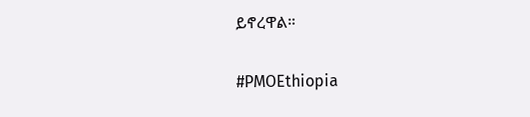ይኖረዋል።

#PMOEthiopia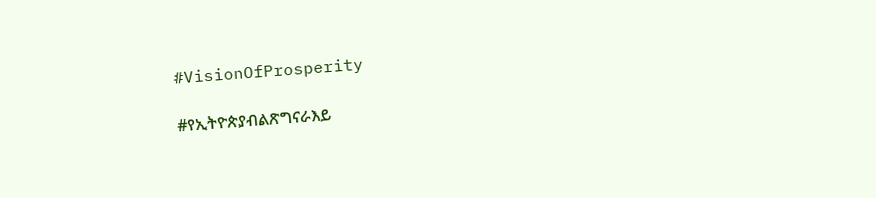#VisionOfProsperity

#የኢትዮጵያብልጽግናራእይ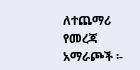ለተጨማሪ የመረጃ አማራጮች ፡-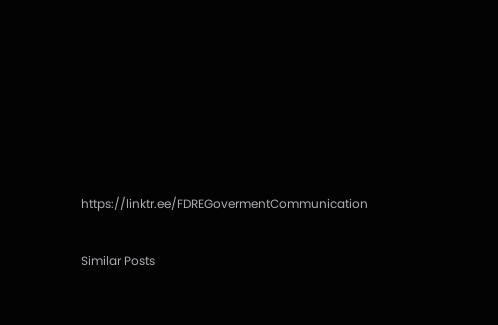https://linktr.ee/FDREGovermentCommunication

Similar Posts